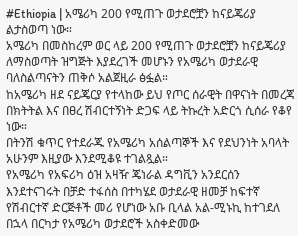#Ethiopia | አሜሪካ 200 የሚጠጉ ወታደሮቿን ከናይጄሪያ ልታስወጣ ነው።
አሜሪካ በመስከረም ወር ላይ 200 የሚጠጉ ወታደሮቿን ከናይጄሪያ ለማስወጣት ዝግጅት እያደረገች መሆኑን የአሜሪካ ወታደራዊ ባለስልጣናትን ጠቅሶ አልጀዚራ ፅፏል።
ከአሜሪካ ዘደ ናይጄርያ የተላከው ይህ የጦር ሰራዊት በዋናነት በመረጃ በክትትል እና በፀረ ሽብርተኝነት ድጋፍ ላይ ትኩረት አድርጎ ሲሰራ የቆየ ነው።
በትንሽ ቁጥር የተደራጁ የአሜሪካ አሰልጣኞች እና የደህንነት አባላት አሁንም እዚያው እንደሚቆዩ ተገልጿል።
የአሜሪካ የአፍሪካ ዕዝ አዛዥ ጄነራል ዳግቪን አንደርሰን እንደተናገሩት በቻድ ተፋሰስ በተካሄደ ወታደራዊ ዘመቻ ከፍተኛ የሽብርተኛ ድርጅቶች መሪ የሆነው አቡ ቢላል አል-ሚኑኪ ከተገደለ በኋላ በርካታ የአሜሪካ ወታደሮች አስቀድመው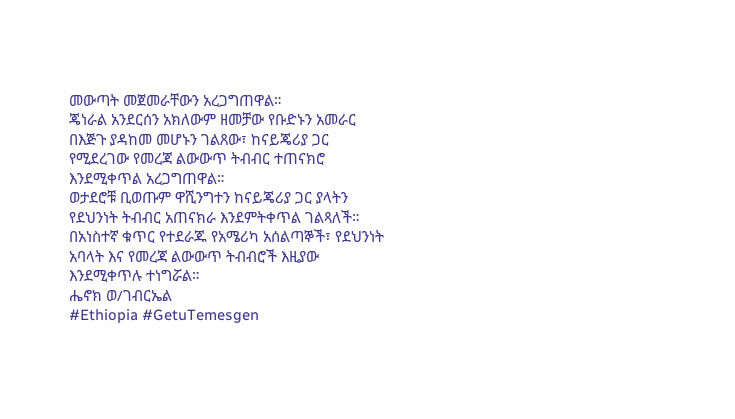መውጣት መጀመራቸውን አረጋግጠዋል።
ጄነራል አንደርሰን አክለውም ዘመቻው የቡድኑን አመራር በእጅጉ ያዳከመ መሆኑን ገልጸው፣ ከናይጄሪያ ጋር የሚደረገው የመረጃ ልውውጥ ትብብር ተጠናክሮ እንደሚቀጥል አረጋግጠዋል።
ወታደሮቹ ቢወጡም ዋሺንግተን ከናይጄሪያ ጋር ያላትን የደህንነት ትብብር አጠናክራ እንደምትቀጥል ገልጻለች።
በአነስተኛ ቁጥር የተደራጁ የአሜሪካ አሰልጣኞች፣ የደህንነት አባላት እና የመረጃ ልውውጥ ትብብሮች እዚያው እንደሚቀጥሉ ተነግሯል።
ሔኖክ ወ/ገብርኤል
#Ethiopia #GetuTemesgen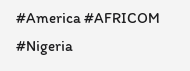#America #AFRICOM
#Nigeria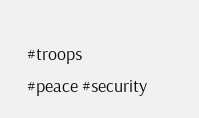#troops
#peace #security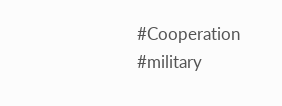#Cooperation #military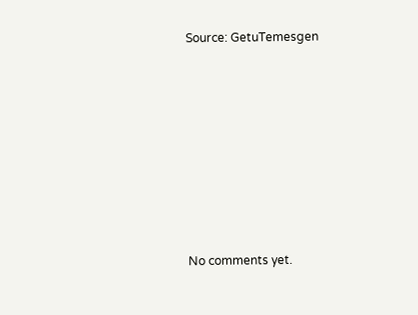Source: GetuTemesgen








No comments yet.